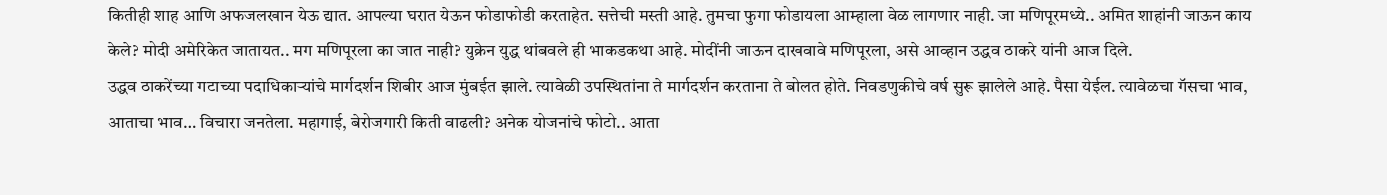कितीही शाह आणि अफजलखान येऊ द्यात. आपल्या घरात येऊन फोडाफोडी करताहेत. सत्तेची मस्ती आहे. तुमचा फुगा फोडायला आम्हाला वेळ लागणार नाही. जा मणिपूरमध्ये.. अमित शाहांनी जाऊन काय केले? मोदी अमेरिकेत जातायत.. मग मणिपूरला का जात नाही? युक्रेन युद्ध थांबवले ही भाकडकथा आहे. मोदींनी जाऊन दाखवावे मणिपूरला, असे आव्हान उद्धव ठाकरे यांनी आज दिले.
उद्धव ठाकरेंच्या गटाच्या पदाधिकाऱ्यांचे मार्गदर्शन शिबीर आज मुंबईत झाले. त्यावेळी उपस्थितांना ते मार्गदर्शन करताना ते बोलत होते. निवडणुकीचे वर्ष सुरू झालेले आहे. पैसा येईल. त्यावेळचा गॅसचा भाव, आताचा भाव… विचारा जनतेला. महागाई, बेरोजगारी किती वाढली? अनेक योजनांचे फोटो.. आता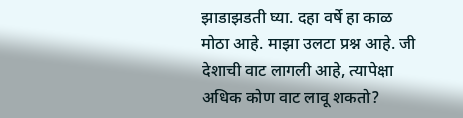झाडाझडती घ्या. दहा वर्षे हा काळ मोठा आहे. माझा उलटा प्रश्न आहे. जी देशाची वाट लागली आहे, त्यापेक्षा अधिक कोण वाट लावू शकतो?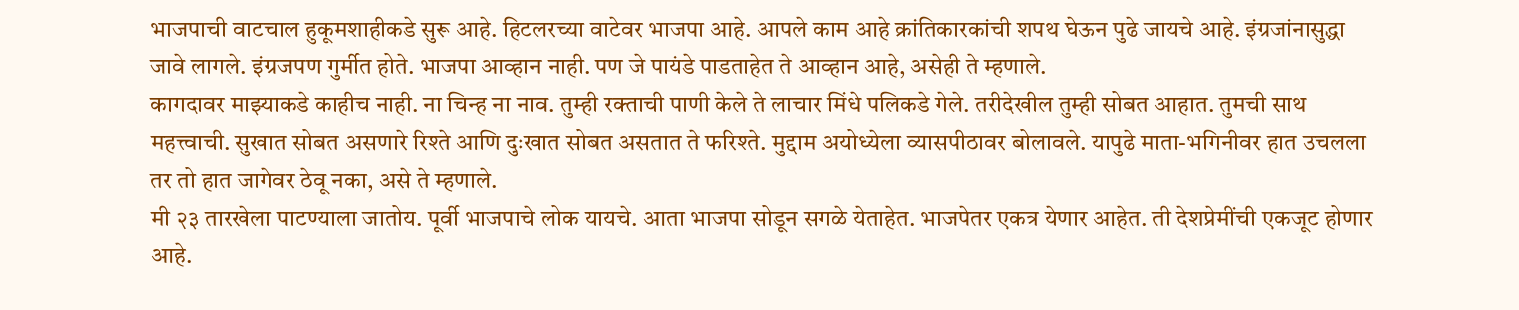भाजपाची वाटचाल हुकूमशाहीकडे सुरू आहे. हिटलरच्या वाटेवर भाजपा आहे. आपले काम आहे क्रांतिकारकांची शपथ घेऊन पुढे जायचे आहे. इंग्रजांनासुद्धा जावे लागले. इंग्रजपण गुर्मीत होते. भाजपा आव्हान नाही. पण जे पायंडे पाडताहेत ते आव्हान आहे, असेही ते म्हणाले.
कागदावर माझ्याकडे काहीच नाही. ना चिन्ह ना नाव. तुम्ही रक्ताची पाणी केले ते लाचार मिंधे पलिकडे गेले. तरीदेखील तुम्ही सोबत आहात. तुमची साथ महत्त्वाची. सुखात सोबत असणारे रिश्ते आणि दुःखात सोबत असतात ते फरिश्ते. मुद्दाम अयोध्येला व्यासपीठावर बोलावले. यापुढे माता-भगिनीवर हात उचलला तर तो हात जागेवर ठेवू नका, असे ते म्हणाले.
मी २३ तारखेला पाटण्याला जातोय. पूर्वी भाजपाचे लोक यायचे. आता भाजपा सोडून सगळे येताहेत. भाजपेतर एकत्र येणार आहेत. ती देशप्रेमींची एकजूट होणार आहे.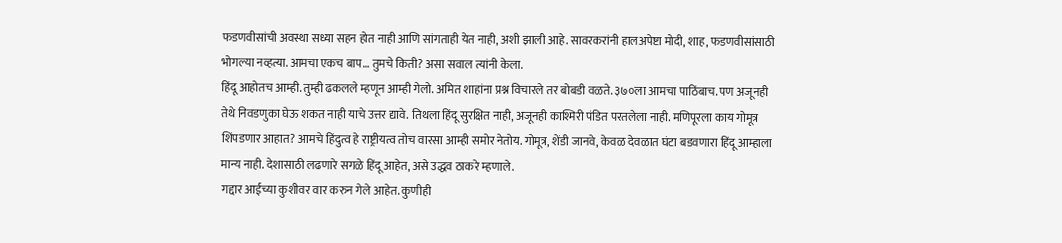फडणवीसांची अवस्था सध्या सहन होत नाही आणि सांगताही येत नाही, अशी झाली आहे. सावरकरांनी हालअपेष्टा मोदी, शाह, फडणवीसांसाठी भोगल्या नव्हत्या. आमचा एकच बाप… तुमचे किती? असा सवाल त्यांनी केला.
हिंदू आहोतच आम्ही. तुम्ही ढकलले म्हणून आम्ही गेलो. अमित शाहांना प्रश्न विचारले तर बोबडी वळते. ३७०ला आमचा पाठिंबाच. पण अजूनही तेथे निवडणुका घेऊ शकत नाही याचे उत्तर द्यावे. तिथला हिंदू सुरक्षित नाही, अजूनही काश्मिरी पंडित परतलेला नाही. मणिपूरला काय गोमूत्र शिंपडणार आहात? आमचे हिंदुत्व हे राष्ट्रीयत्व तोच वारसा आम्ही समोर नेतोय. गोमूत्र, शेंडी जानवे, केवळ देवळात घंटा बडवणारा हिंदू आम्हाला मान्य नाही. देशासाठी लढणारे सगळे हिंदू आहेत, असे उद्धव ठाकरे म्हणाले.
गद्दार आईच्या कुशीवर वार करुन गेले आहेत. कुणीही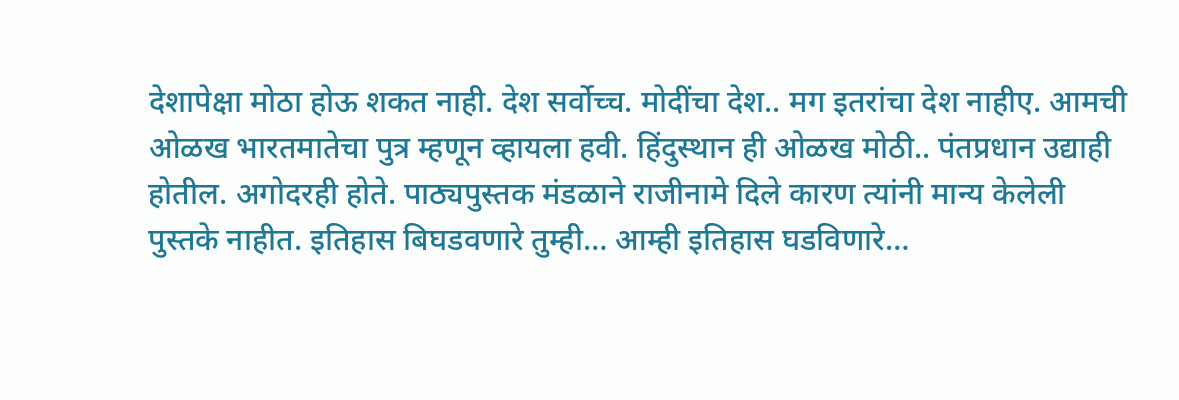देशापेक्षा मोठा होऊ शकत नाही. देश सर्वोच्च. मोदींचा देश.. मग इतरांचा देश नाहीए. आमची ओळख भारतमातेचा पुत्र म्हणून व्हायला हवी. हिंदुस्थान ही ओळख मोठी.. पंतप्रधान उद्याही होतील. अगोदरही होते. पाठ्यपुस्तक मंडळाने राजीनामे दिले कारण त्यांनी मान्य केलेली पुस्तके नाहीत. इतिहास बिघडवणारे तुम्ही… आम्ही इतिहास घडविणारे…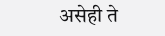असेही ते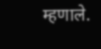म्हणाले.